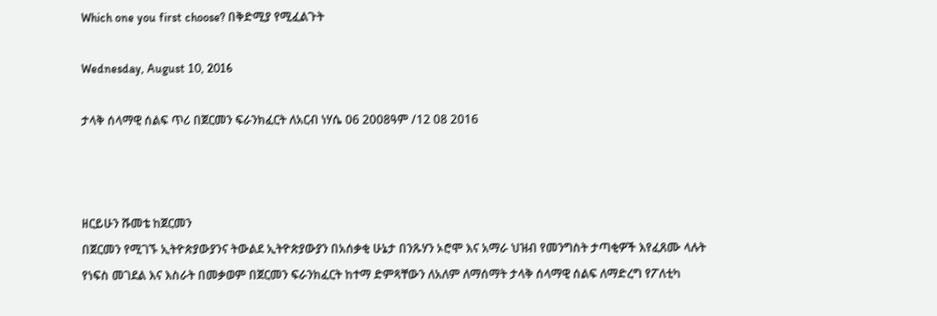Which one you first choose? በቅድሚያ የሚፈልጉት

Wednesday, August 10, 2016

ታላቅ ሰላማዊ ሰልፍ ጥሪ በጀርመን ፍራንክፈርት ለአርብ ነሃሴ 06 2008ዓም /12 08 2016



ዘርይሁን ሹመቴ ከጀርመን
በጀርመን የሚገኙ ኢትዮጵያውያንና ትውልደ ኢትዮጵያውያን በአሰቃቂ ሁኔታ በንጹሃን ኦሮሞ እና አማራ ህዝብ የመንግስት ታጣቂዎች እየፈጸሙ ላሉት የነፍስ መገደል እና እስራት በመቃወም በጀርመን ፍራንክፈርት ከተማ ድምጻቸውን ለአለም ለማሰማት ታላቅ ሰላማዊ ሰልፍ ለማድረግ የፖለቲካ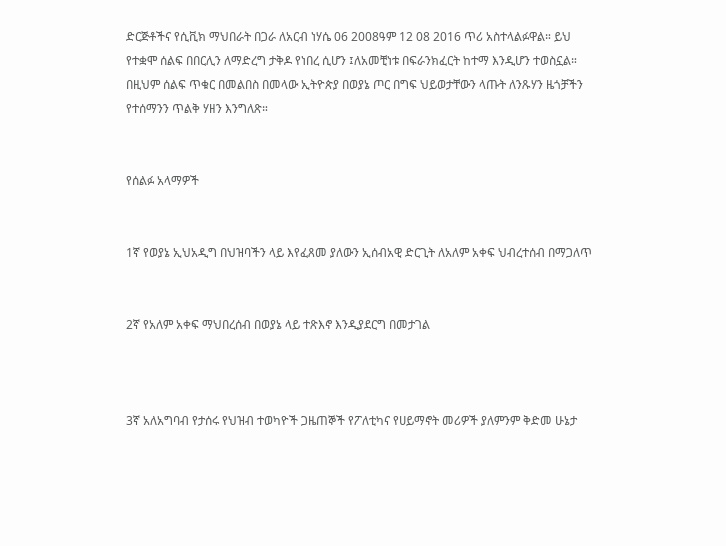ድርጅቶችና የሲቪክ ማህበራት በጋራ ለአርብ ነሃሴ 06 2008ዓም 12 08 2016 ጥሪ አስተላልፉዋል። ይህ የተቋሞ ሰልፍ በበርሊን ለማድረግ ታቅዶ የነበረ ሲሆን ፤ለአመቺነቱ በፍራንክፈርት ከተማ እንዲሆን ተወስኗል። በዚህም ሰልፍ ጥቁር በመልበስ በመላው ኢትዮጵያ በወያኔ ጦር በግፍ ህይወታቸውን ላጡት ለንጹሃን ዜጎቻችን የተሰማንን ጥልቅ ሃዘን እንግለጽ።


የሰልፉ አላማዎች


1ኛ የወያኔ ኢህአዲግ በህዝባችን ላይ እየፈጸመ ያለውን ኢሰብአዊ ድርጊት ለአለም አቀፍ ህብረተሰብ በማጋለጥ


2ኛ የአለም አቀፍ ማህበረሰብ በወያኔ ላይ ተጽእኖ እንዲያደርግ በመታገል



3ኛ አለአግባብ የታሰሩ የህዝብ ተወካዮች ጋዜጠኞች የፖለቲካና የሀይማኖት መሪዎች ያለምንም ቅድመ ሁኔታ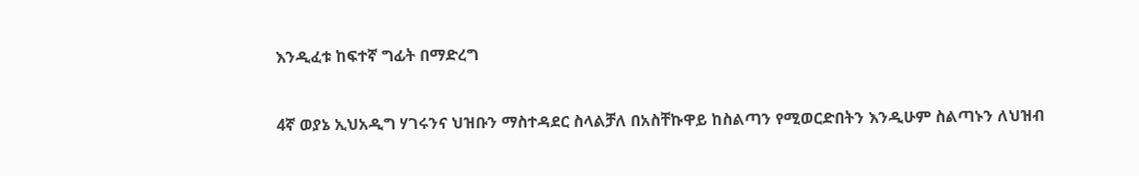እንዲፈቱ ከፍተኛ ግፊት በማድረግ


4ኛ ወያኔ ኢህአዲግ ሃገሩንና ህዝቡን ማስተዳደር ስላልቻለ በአስቸኩዋይ ከስልጣን የሚወርድበትን እንዲሁም ስልጣኑን ለህዝብ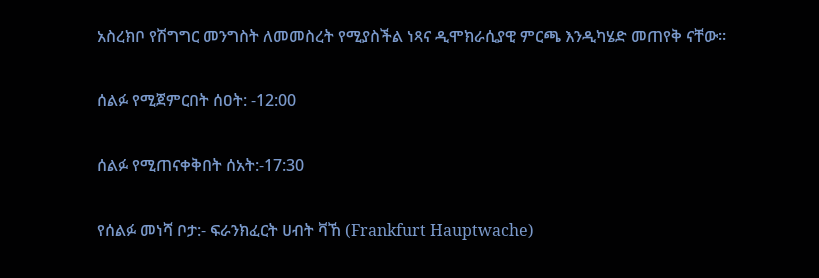አስረክቦ የሽግግር መንግስት ለመመስረት የሚያስችል ነጻና ዲሞክራሲያዊ ምርጫ እንዲካሄድ መጠየቅ ናቸው።


ሰልፉ የሚጀምርበት ሰዐት: -12:00


ሰልፉ የሚጠናቀቅበት ሰአት:-17:30


የሰልፉ መነሻ ቦታ:- ፍራንክፈርት ሀብት ቫኸ (Frankfurt Hauptwache)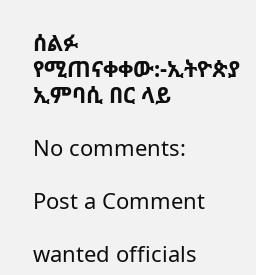ሰልፉ የሚጠናቀቀው:-ኢትዮጵያ ኢምባሲ በር ላይ

No comments:

Post a Comment

wanted officials